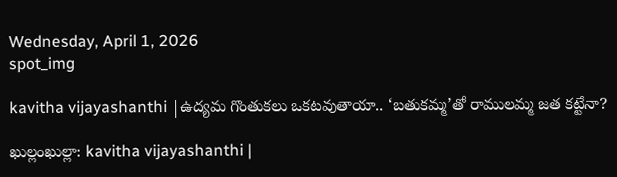Wednesday, April 1, 2026
spot_img

kavitha vijayashanthi |ఉద్యమ గొంతుకలు ఒకటవుతాయా.. ‘బతుకమ్మ’తో రాములమ్మ జత కట్టేనా?

ఖుల్లంఖుల్లా: kavitha vijayashanthi |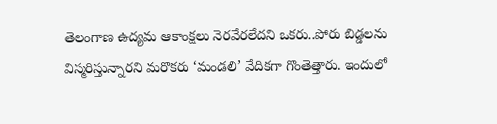తెలంగాణ ఉద్యమ ఆకాంక్షలు నెరవేరలేదని ఒకరు..పోరు బిడ్డలను విస్మరిస్తున్నారని మరొకరు ‘మండలి’ వేదికగా గొంతెత్తారు. ఇందులో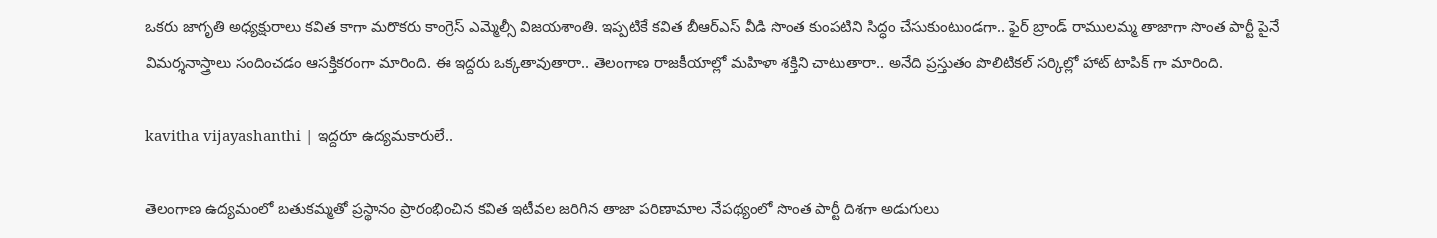ఒకరు జాగృతి అధ్యక్షురాలు కవిత కాగా మరొకరు కాంగ్రెస్ ఎమ్మెల్సీ విజయశాంతి. ఇప్పటికే కవిత బీఆర్ఎస్ వీడి సొంత కుంపటిని సిద్ధం చేసుకుంటుండగా.. ఫైర్ బ్రాండ్ రాములమ్మ తాజాగా సొంత పార్టీ పైనే విమర్శనాస్త్రాలు సందించడం ఆసక్తికరంగా మారింది. ఈ ఇద్దరు ఒక్కతావుతారా.. తెలంగాణ రాజకీయాల్లో మహిళా శక్తిని చాటుతారా.. అనేది ప్రస్తుతం పొలిటికల్ సర్కిల్లో హాట్ టాపిక్ గా మారింది.

kavitha vijayashanthi | ఇద్దరూ ఉద్యమకారులే..

తెలంగాణ ఉద్యమంలో బతుకమ్మతో ప్రస్థానం ప్రారంభించిన కవిత ఇటీవల జరిగిన తాజా పరిణామాల నేపథ్యంలో సొంత పార్టీ దిశగా అడుగులు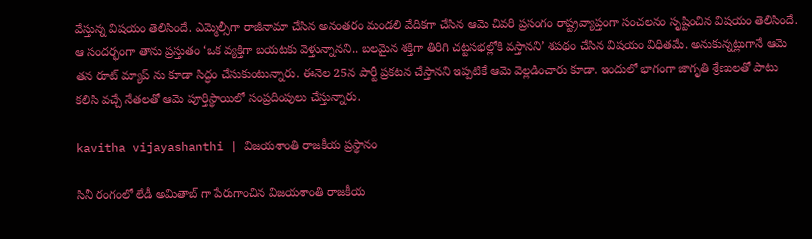వేస్తున్న విషయం తెలిసిందే. ఎమ్మెల్సీగా రాజీనామా చేసిన అనంతరం మండలి వేదికగా చేసిన ఆమె చివరి ప్రసంగం రాష్ట్రవ్యాప్తంగా సంచలనం సృష్టించిన విషయం తెలిసిందే. ఆ సందర్భంగా తాను ప్రస్తుతం ‘ఒక వ్యక్తిగా బయటకు వెళ్తున్నానని.. బలమైన శక్తిగా తిరిగి చట్టసభల్లోకి వస్తానని’ శపథం చేసిన విషయం విధితమే. అనుకున్నట్లుగానే ఆమె తన రూట్ మ్యాప్ ను కూడా సిద్ధం చేసుకుంటున్నారు. ఈనెల 25న పార్టీ ప్రకటన చేస్తానని ఇప్పటికే ఆమె వెల్లడించారు కూడా. ఇందులో భాగంగా జాగృతి శ్రేణులతో పాటు కలిసి వచ్చే నేతలతో ఆమె పూర్తిస్థాయిలో సంప్రదింపులు చేస్తున్నారు.

kavitha vijayashanthi | విజయశాంతి రాజకీయ ప్రస్థానం

సినీ రంగంలో లేడీ అమితాబ్ గా పేరుగాంచిన విజయశాంతి రాజకీయ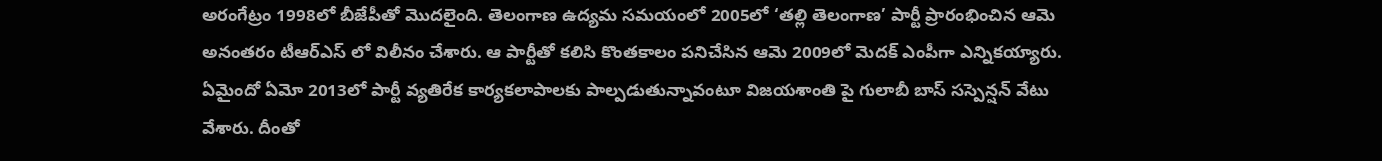అరంగేట్రం 1998లో బీజేపీతో మొదలైంది. తెలంగాణ ఉద్యమ సమయంలో 2005లో ‘తల్లి తెలంగాణ’ పార్టీ ప్రారంభించిన ఆమె అనంతరం టీఆర్ఎస్ లో విలీనం చేశారు. ఆ పార్టీతో కలిసి కొంతకాలం పనిచేసిన ఆమె 2009లో మెదక్ ఎంపీగా ఎన్నికయ్యారు. ఏమైందో ఏమో 2013లో పార్టీ వ్యతిరేక కార్యకలాపాలకు పాల్పడుతున్నావంటూ విజయశాంతి పై గులాబీ బాస్ సస్పెన్షన్ వేటు వేశారు. దీంతో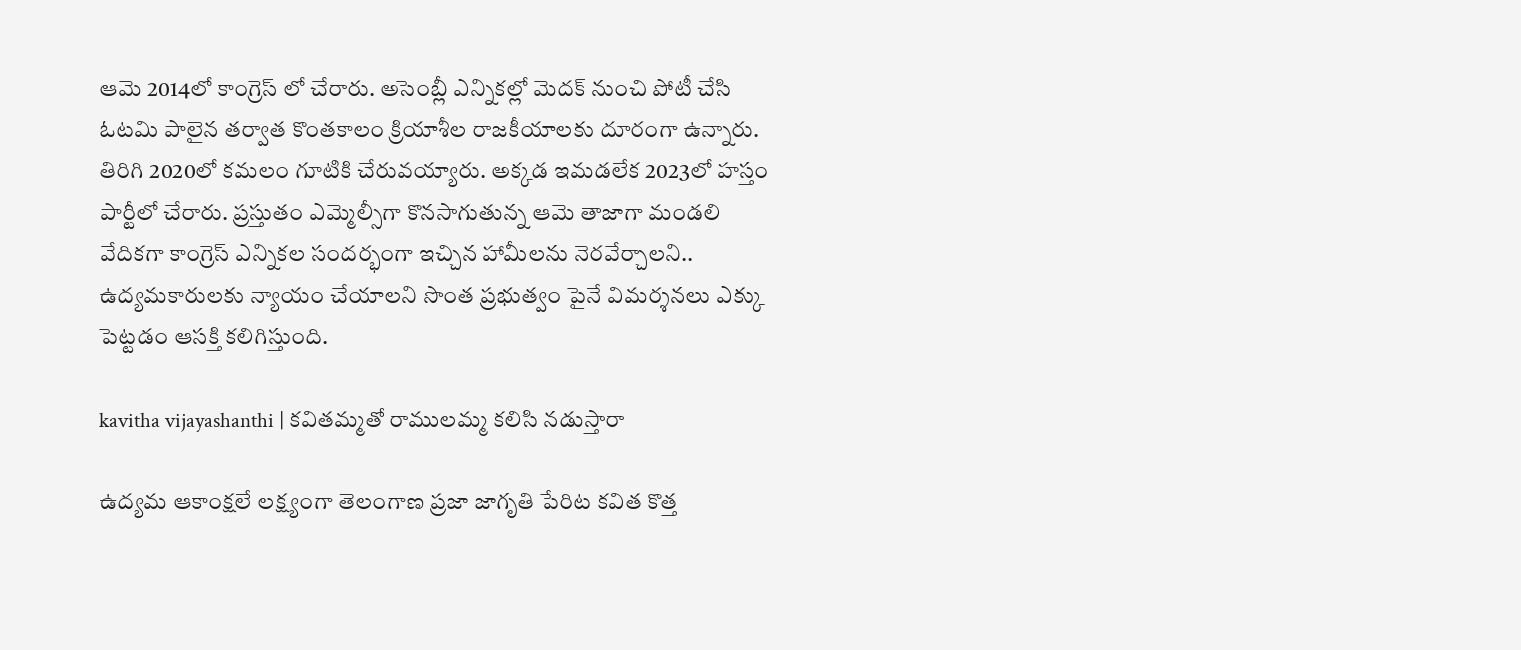ఆమె 2014లో కాంగ్రెస్ లో చేరారు. అసెంబ్లీ ఎన్నికల్లో మెదక్ నుంచి పోటీ చేసి ఓటమి పాలైన తర్వాత కొంతకాలం క్రియాశీల రాజకీయాలకు దూరంగా ఉన్నారు. తిరిగి 2020లో కమలం గూటికి చేరువయ్యారు. అక్కడ ఇమడలేక 2023లో హస్తం పార్టీలో చేరారు. ప్రస్తుతం ఎమ్మెల్సీగా కొనసాగుతున్న ఆమె తాజాగా మండలి వేదికగా కాంగ్రెస్ ఎన్నికల సందర్భంగా ఇచ్చిన హామీలను నెరవేర్చాలని.. ఉద్యమకారులకు న్యాయం చేయాలని సొంత ప్రభుత్వం పైనే విమర్శనలు ఎక్కు పెట్టడం ఆసక్తి కలిగిస్తుంది.

kavitha vijayashanthi | కవితమ్మతో రాములమ్మ కలిసి నడుస్తారా

ఉద్యమ ఆకాంక్షలే లక్ష్యంగా తెలంగాణ ప్రజా జాగృతి పేరిట కవిత కొత్త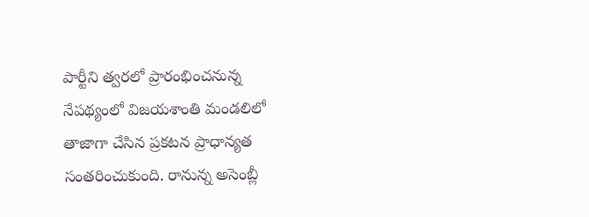పార్టీని త్వరలో ప్రారంభించనున్న నేపథ్యంలో విజయశాంతి మండలిలో తాజాగా చేసిన ప్రకటన ప్రాధాన్యత సంతరించుకుంది. రానున్న అసెంబ్లీ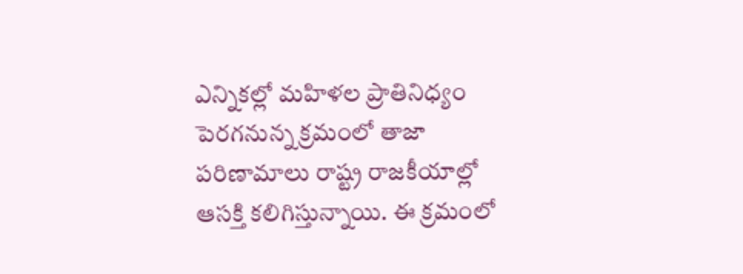ఎన్నికల్లో మహిళల ప్రాతినిధ్యం పెరగనున్న క్రమంలో తాజా పరిణామాలు రాష్ట్ర రాజకీయాల్లో ఆసక్తి కలిగిస్తున్నాయి. ఈ క్రమంలో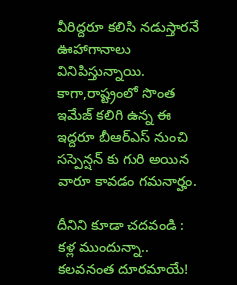వీరిద్దరూ కలిసి నడుస్తారనే ఊహాగానాలు వినిపిస్తున్నాయి. కాగా,రాష్ట్రంలో సొంత ఇమేజ్ కలిగి ఉన్న ఈ ఇద్దరూ బీఆర్ఎస్ నుంచి సస్పెన్షన్ కు గురి అయిన వారూ కావడం గమనార్హం.

దీనిని కూడా చదవండి : కళ్ల ముందున్నా.. కలవనంత దూరమాయే!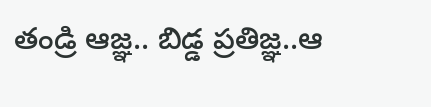తండ్రి ఆజ్ఞ.. బిడ్డ ప్రతిజ్ఞ..ఆ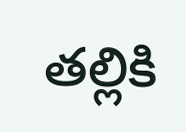తల్లికి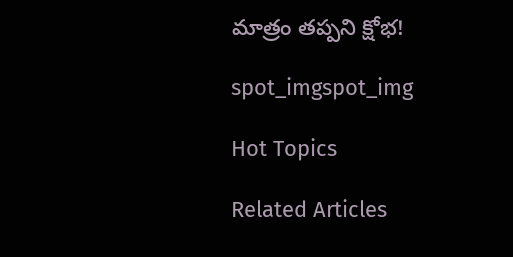మాత్రం తప్పని క్షోభ!

spot_imgspot_img

Hot Topics

Related Articles